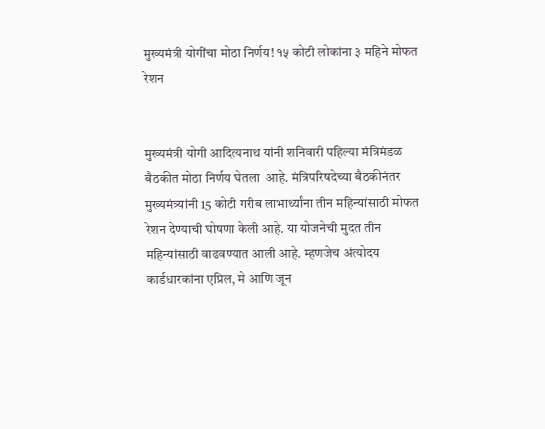मुख्यमंत्री योगींचा मोठा निर्णय! १५ कोटी लोकांना ३ महिने मोफत रेशन


मुख्यमंत्री योगी आदित्यनाथ यांनी शनिवारी पहिल्या मंत्रिमंडळ बैठकीत मोठा निर्णय घेतला  आहे. मंत्रिपरिषदेच्या बैठकीनंतर मुख्यमंत्र्यांनी 15 कोटी गरीब लाभार्थ्यांना तीन महिन्यांसाठी मोफत रेशन देण्याची घोषणा केली आहे. या योजनेची मुदत तीन महिन्यांसाठी वाढवण्यात आली आहे. म्हणजेच अंत्योदय कार्डधारकांना एप्रिल, मे आणि जून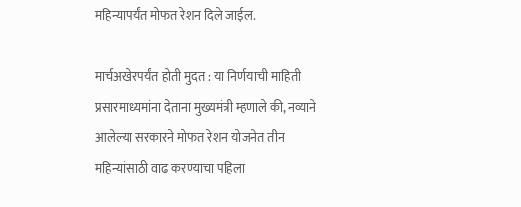महिन्यापर्यंत मोफत रेशन दिले जाईल.

मार्चअखेरपर्यंत होती मुदत : या निर्णयाची माहिती प्रसारमाध्यमांना देताना मुख्यमंत्री म्हणाले की, नव्याने आलेल्या सरकारने मोफत रेशन योजनेत तीन महिन्यांसाठी वाढ करण्याचा पहिला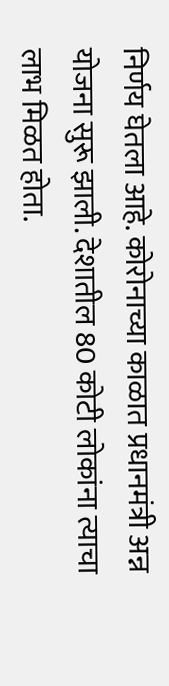निर्णय घेतला आहे. कोरोनाच्या काळात प्रधानमंत्री अन्न योजना सुरू झाली. देशातील 80 कोटी लोकांना त्याचा लाभ मिळत होता.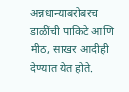अन्नधान्याबरोबरच डाळींची पाकिटे आणि मीठ, साखर आदीही देण्यात येत होते.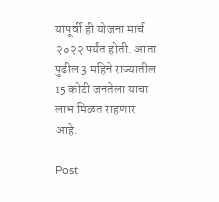यापूर्वी ही योजना मार्च २०२२ पर्यंत होती. आता पुढील 3 महिने राज्यातील 15 कोटी जनतेला याचा लाभ मिळत राहणार आहे.

Post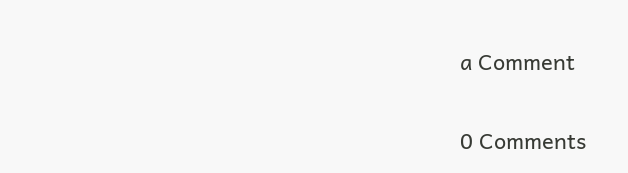a Comment

0 Comments